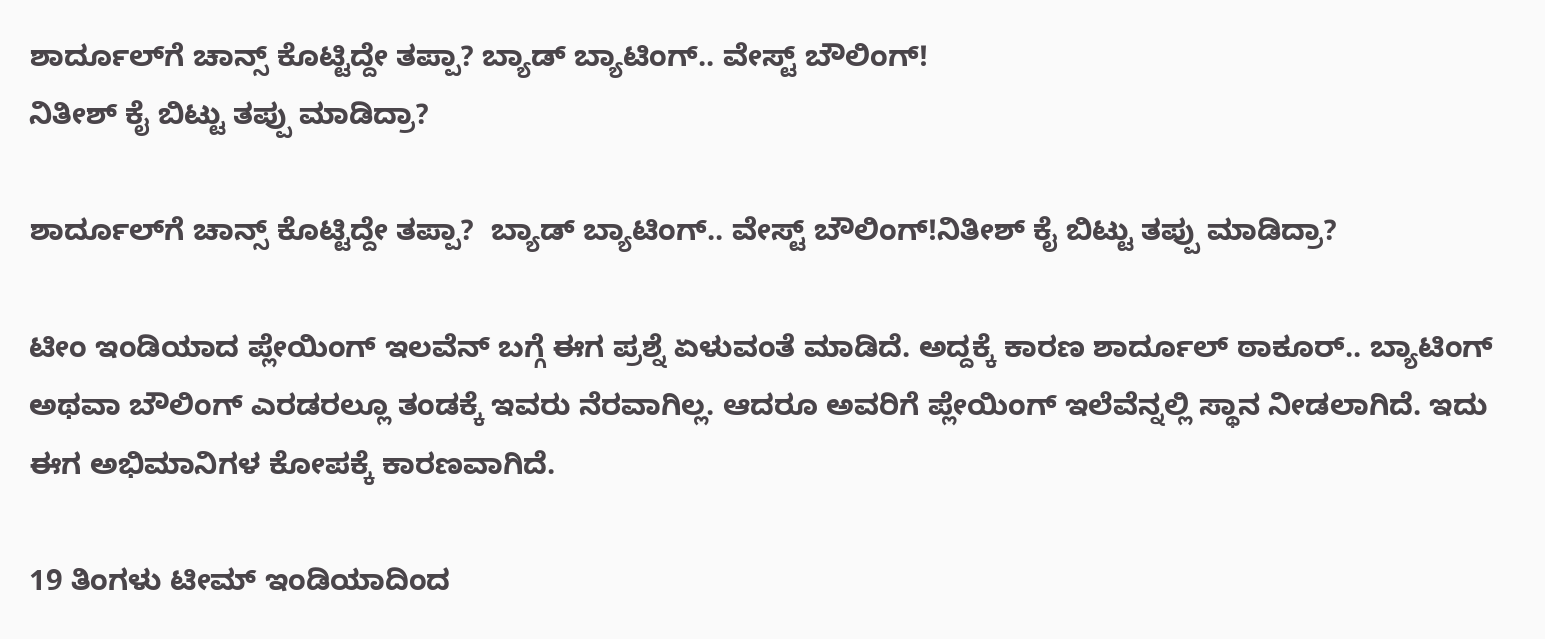ಶಾರ್ದೂಲ್‌ಗೆ ಚಾನ್ಸ್ ಕೊಟ್ಟಿದ್ದೇ ತಪ್ಪಾ? ಬ್ಯಾಡ್ ಬ್ಯಾಟಿಂಗ್.. ವೇಸ್ಟ್ ಬೌಲಿಂಗ್!
ನಿತೀಶ್ ಕೈ ಬಿಟ್ಟು ತಪ್ಪು ಮಾಡಿದ್ರಾ?

ಶಾರ್ದೂಲ್‌ಗೆ ಚಾನ್ಸ್ ಕೊಟ್ಟಿದ್ದೇ ತಪ್ಪಾ?  ಬ್ಯಾಡ್ ಬ್ಯಾಟಿಂಗ್.. ವೇಸ್ಟ್ ಬೌಲಿಂಗ್!ನಿತೀಶ್ ಕೈ ಬಿಟ್ಟು ತಪ್ಪು ಮಾಡಿದ್ರಾ?

ಟೀಂ ಇಂಡಿಯಾದ ಪ್ಲೇಯಿಂಗ್ ಇಲವೆನ್ ಬಗ್ಗೆ ಈಗ ಪ್ರಶ್ನೆ ಏಳುವಂತೆ ಮಾಡಿದೆ. ಅದ್ದಕ್ಕೆ ಕಾರಣ ಶಾರ್ದೂಲ್ ಠಾಕೂರ್.. ಬ್ಯಾಟಿಂಗ್ ಅಥವಾ ಬೌಲಿಂಗ್ ಎರಡರಲ್ಲೂ ತಂಡಕ್ಕೆ ಇವರು ನೆರವಾಗಿಲ್ಲ. ಆದರೂ ಅವರಿಗೆ ಪ್ಲೇಯಿಂಗ್ ಇಲೆವೆನ್ನಲ್ಲಿ ಸ್ಥಾನ ನೀಡಲಾಗಿದೆ. ಇದು ಈಗ ಅಭಿಮಾನಿಗಳ ಕೋಪಕ್ಕೆ ಕಾರಣವಾಗಿದೆ.

19 ತಿಂಗಳು ಟೀಮ್ ಇಂಡಿಯಾದಿಂದ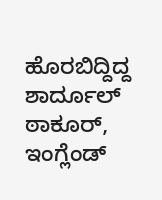ಹೊರಬಿದ್ದಿದ್ದ ಶಾರ್ದೂಲ್ ಠಾಕೂರ್, ಇಂಗ್ಲೆಂಡ್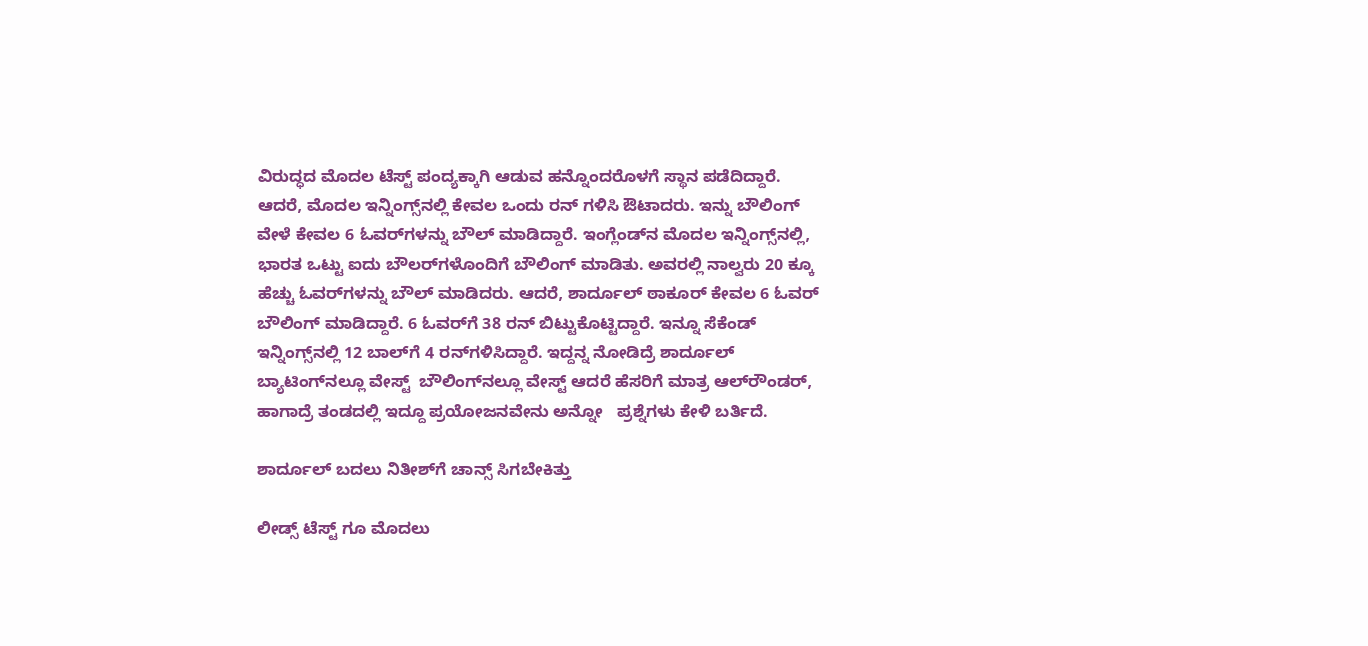ವಿರುದ್ಧದ ಮೊದಲ ಟೆಸ್ಟ್ ಪಂದ್ಯಕ್ಕಾಗಿ ಆಡುವ ಹನ್ನೊಂದರೊಳಗೆ ಸ್ಥಾನ ಪಡೆದಿದ್ದಾರೆ. ಆದರೆ, ಮೊದಲ ಇನ್ನಿಂಗ್ಸ್‌ನಲ್ಲಿ ಕೇವಲ ಒಂದು ರನ್ ಗಳಿಸಿ ಔಟಾದರು. ಇನ್ನು ಬೌಲಿಂಗ್ ವೇಳೆ ಕೇವಲ 6 ಓವರ್‌ಗಳನ್ನು ಬೌಲ್ ಮಾಡಿದ್ದಾರೆ. ಇಂಗ್ಲೆಂಡ್‌ನ ಮೊದಲ ಇನ್ನಿಂಗ್ಸ್‌ನಲ್ಲಿ, ಭಾರತ ಒಟ್ಟು ಐದು ಬೌಲರ್‌ಗಳೊಂದಿಗೆ ಬೌಲಿಂಗ್ ಮಾಡಿತು. ಅವರಲ್ಲಿ ನಾಲ್ವರು 20 ಕ್ಕೂ ಹೆಚ್ಚು ಓವರ್‌ಗಳನ್ನು ಬೌಲ್ ಮಾಡಿದರು. ಆದರೆ, ಶಾರ್ದೂಲ್ ಠಾಕೂರ್ ಕೇವಲ 6 ಓವರ್ ಬೌಲಿಂಗ್ ಮಾಡಿದ್ದಾರೆ. 6 ಓವರ್‌ಗೆ 38 ರನ್ ಬಿಟ್ಟುಕೊಟ್ಟಿದ್ದಾರೆ. ಇನ್ನೂ ಸೆಕೆಂಡ್ ಇನ್ನಿಂಗ್ಸ್‌ನಲ್ಲಿ 12 ಬಾಲ್‌ಗೆ 4 ರನ್‌ಗಳಿಸಿದ್ದಾರೆ. ಇದ್ದನ್ನ ನೋಡಿದ್ರೆ ಶಾರ್ದೂಲ್ ಬ್ಯಾಟಿಂಗ್‌ನಲ್ಲೂ ವೇಸ್ಟ್  ಬೌಲಿಂಗ್‌ನಲ್ಲೂ ವೇಸ್ಟ್ ಆದರೆ ಹೆಸರಿಗೆ ಮಾತ್ರ ಆಲ್‌ರೌಂಡರ್, ಹಾಗಾದ್ರೆ ತಂಡದಲ್ಲಿ ಇದ್ದೂ ಪ್ರಯೋಜನವೇನು ಅನ್ನೋ   ಪ್ರಶ್ನೆಗಳು ಕೇಳಿ ಬರ್ತಿದೆ.

ಶಾರ್ದೂಲ್ ಬದಲು ನಿತೀಶ್‌ಗೆ ಚಾನ್ಸ್ ಸಿಗಬೇಕಿತ್ತು

ಲೀಡ್ಸ್ ಟೆಸ್ಟ್ ಗೂ ಮೊದಲು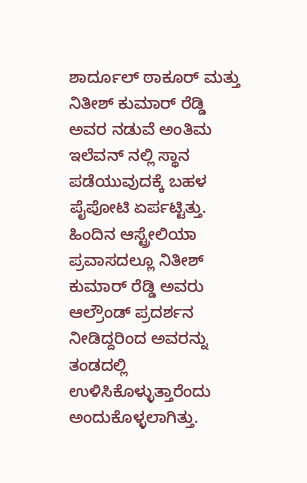ಶಾರ್ದೂಲ್ ಠಾಕೂರ್ ಮತ್ತು ನಿತೀಶ್ ಕುಮಾರ್ ರೆಡ್ಡಿ ಅವರ ನಡುವೆ ಅಂತಿಮ ಇಲೆವನ್ ನಲ್ಲಿ ಸ್ಥಾನ ಪಡೆಯುವುದಕ್ಕೆ ಬಹಳ ಪೈಪೋಟಿ ಏರ್ಪಟ್ಟಿತ್ತು. ಹಿಂದಿನ ಆಸ್ಟ್ರೇಲಿಯಾ ಪ್ರವಾಸದಲ್ಲೂ ನಿತೀಶ್ ಕುಮಾರ್ ರೆಡ್ಡಿ ಅವರು ಆಲ್ರೌಂಡ್ ಪ್ರದರ್ಶನ ನೀಡಿದ್ದರಿಂದ ಅವರನ್ನು ತಂಡದಲ್ಲಿ ಉಳಿಸಿಕೊಳ್ಳುತ್ತಾರೆಂದು ಅಂದುಕೊಳ್ಳಲಾಗಿತ್ತು.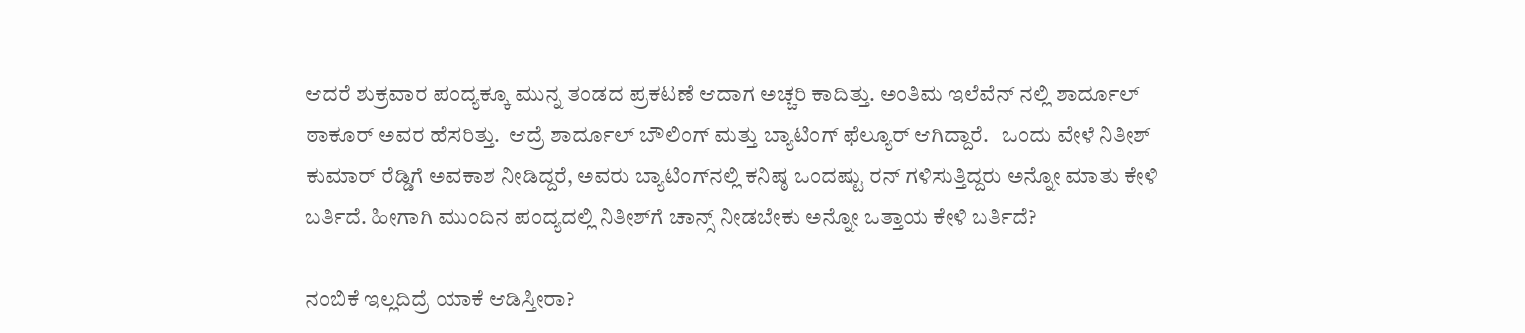ಆದರೆ ಶುಕ್ರವಾರ ಪಂದ್ಯಕ್ಕೂ ಮುನ್ನ ತಂಡದ ಪ್ರಕಟಣೆ ಆದಾಗ ಅಚ್ಚರಿ ಕಾದಿತ್ತು. ಅಂತಿಮ ಇಲೆವೆನ್ ನಲ್ಲಿ ಶಾರ್ದೂಲ್ ಠಾಕೂರ್ ಅವರ ಹೆಸರಿತ್ತು.  ಆದ್ರೆ ಶಾರ್ದೂಲ್ ಬೌಲಿಂಗ್ ಮತ್ತು ಬ್ಯಾಟಿಂಗ್ ಫೆಲ್ಯೂರ್ ಆಗಿದ್ದಾರೆ.   ಒಂದು ವೇಳೆ ನಿತೀಶ್ ಕುಮಾರ್ ರೆಡ್ಡಿಗೆ ಅವಕಾಶ ನೀಡಿದ್ದರೆ, ಅವರು ಬ್ಯಾಟಿಂಗ್‌ನಲ್ಲಿ ಕನಿಷ್ಠ ಒಂದಷ್ಟು ರನ್ ಗಳಿಸುತ್ತಿದ್ದರು ಅನ್ನೋ ಮಾತು ಕೇಳಿ ಬರ್ತಿದೆ. ಹೀಗಾಗಿ ಮುಂದಿನ ಪಂದ್ಯದಲ್ಲಿ ನಿತೀಶ್‌ಗೆ ಚಾನ್ಸ್‌ ನೀಡಬೇಕು ಅನ್ನೋ ಒತ್ತಾಯ ಕೇಳಿ ಬರ್ತಿದೆ?

ನಂಬಿಕೆ ಇಲ್ಲದಿದ್ರೆ ಯಾಕೆ ಆಡಿಸ್ತೀರಾ?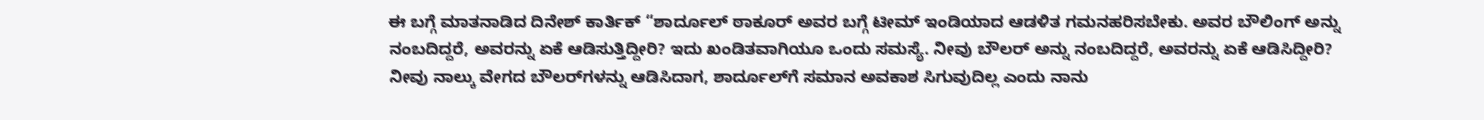ಈ ಬಗ್ಗೆ ಮಾತನಾಡಿದ ದಿನೇಶ್ ಕಾರ್ತಿಕ್ “ಶಾರ್ದೂಲ್ ಠಾಕೂರ್ ಅವರ ಬಗ್ಗೆ ಟೀಮ್ ಇಂಡಿಯಾದ ಆಡಳಿತ ಗಮನಹರಿಸಬೇಕು. ಅವರ ಬೌಲಿಂಗ್ ಅನ್ನು ನಂಬದಿದ್ದರೆ, ಅವರನ್ನು ಏಕೆ ಆಡಿಸುತ್ತಿದ್ದೀರಿ? ಇದು ಖಂಡಿತವಾಗಿಯೂ ಒಂದು ಸಮಸ್ಯೆ. ನೀವು ಬೌಲರ್ ಅನ್ನು ನಂಬದಿದ್ದರೆ, ಅವರನ್ನು ಏಕೆ ಆಡಿಸಿದ್ದೀರಿ? ನೀವು ನಾಲ್ಕು ವೇಗದ ಬೌಲರ್‌ಗಳನ್ನು ಆಡಿಸಿದಾಗ, ಶಾರ್ದೂಲ್‌ಗೆ ಸಮಾನ ಅವಕಾಶ ಸಿಗುವುದಿಲ್ಲ ಎಂದು ನಾನು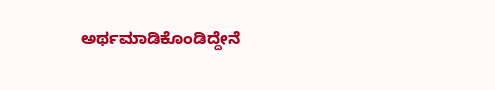ಅರ್ಥಮಾಡಿಕೊಂಡಿದ್ದೇನೆ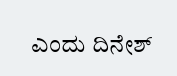ಎಂದು ದಿನೇಶ್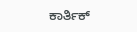ಕಾರ್ತಿಕ್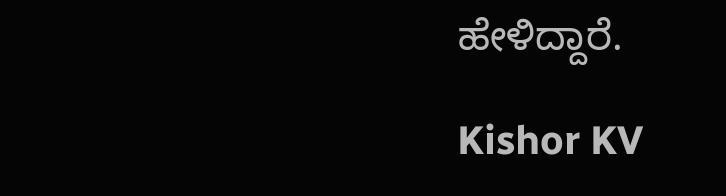ಹೇಳಿದ್ದಾರೆ.

Kishor KV